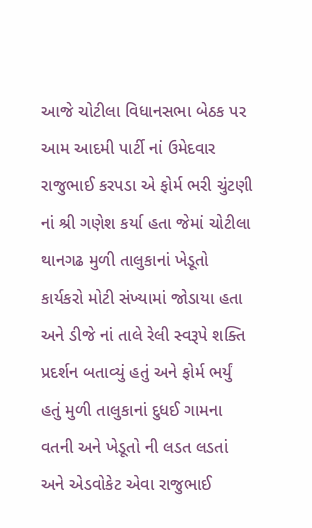આજે ચોટીલા વિધાનસભા બેઠક પર આમ આદમી પાર્ટી નાં ઉમેદવાર રાજુભાઈ કરપડા એ ફોર્મ ભરી ચુંટણી નાં શ્રી ગણેશ કર્યા હતા જેમાં ચોટીલા થાનગઢ મુળી તાલુકાનાં ખેડૂતો કાર્યકરો મોટી સંખ્યામાં જોડાયા હતા અને ડીજે નાં તાલે રેલી સ્વરૂપે શક્તિ પ્રદર્શન બતાવ્યું હતું અને ફોર્મ ભર્યું હતું મુળી તાલુકાનાં દુધઈ ગામના વતની અને ખેડૂતો ની લડત લડતાં અને એડવોકેટ એવા રાજુભાઈ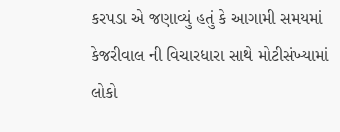કરપડા એ જણાવ્યું હતું કે આગામી સમયમાં કેજરીવાલ ની વિચારધારા સાથે મોટીસંખ્યામાં લોકો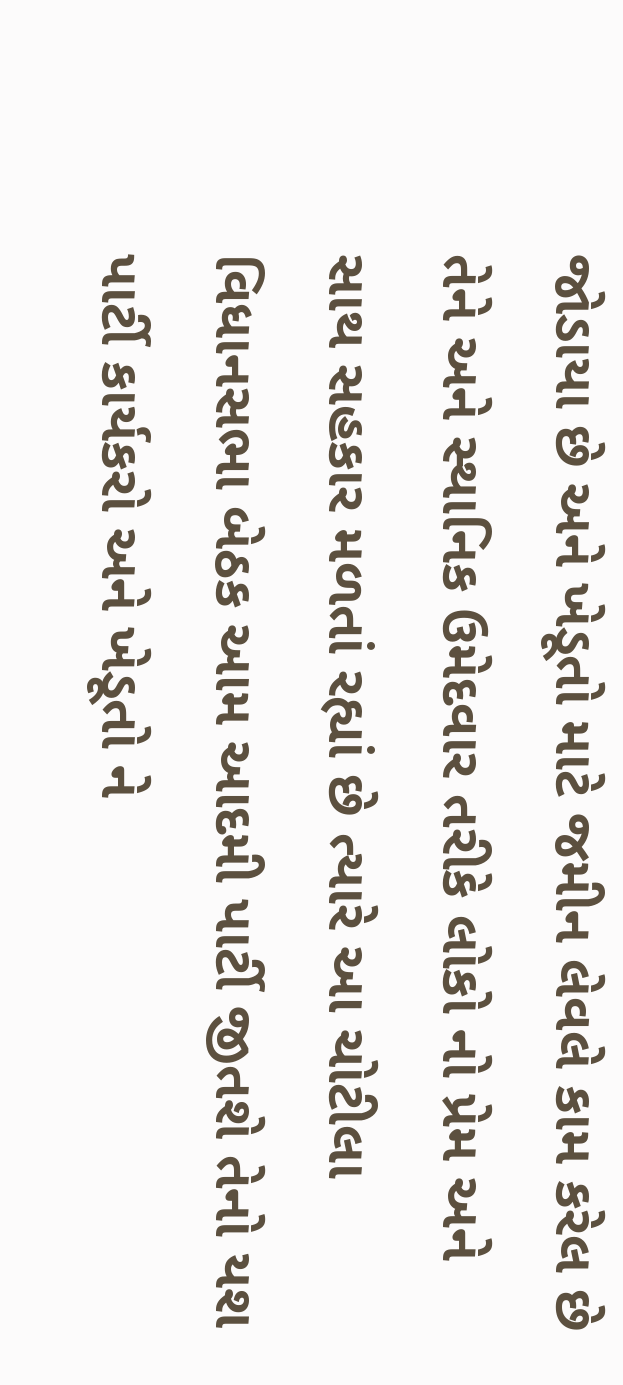જોડાયા છે અને ખેડૂતો માટે જમીન લેવલે કામ કરેલ છે તેને અને સ્થાનિક ઉમેદવાર તરીકે લોકો નો પ્રેમ અને સાથ સહકાર મળતાં રહ્યાં છે ત્યારે આ ચોટીલા વિધાનસભા બેઠક આમ આદમી પાર્ટી જીતશે તેનો યશ પાર્ટી કાર્યકરો અને ખેડૂતો ને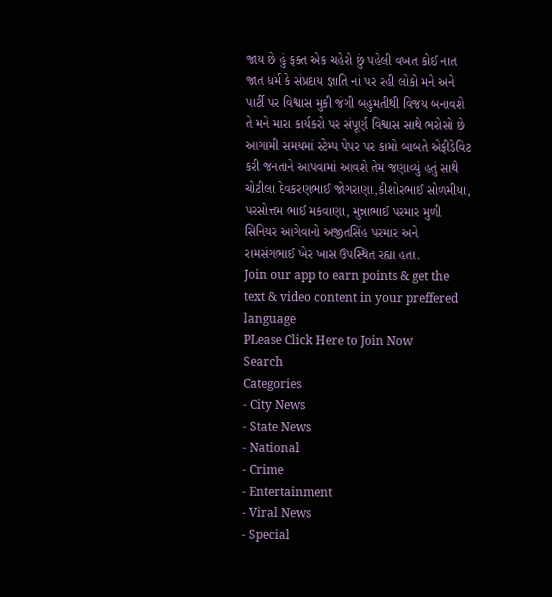જાય છે હું ફક્ત એક ચહેરો છું પહેલી વખત કોઈ નાત જાત ધર્મ કે સંપ્રદાય જ્ઞાતિ નાં પર રહી લોકો મને અને પાર્ટી પર વિશ્વાસ મુકી જંગી બહુમતીથી વિજય બનાવશે તે મને મારા કાર્યકરો પર સંપૂર્ણ વિશ્વાસ સાથે ભરોસો છે આગામી સમયમાં સ્ટેમ્પ પેપર પર કામો બાબતે એફીડેવિટ કરી જનતાને આપવામાં આવશે તેમ જણાવ્યું હતું સાથે ચોટીલા દેવકરણભાઈ જોગરાણા,કીશોરભાઈ સોળમીયા, પરસોત્તમ ભાઈ મકવાણા, મુન્નાભાઈ પરમાર મુળી સિનિયર આગેવાનો અજીતસિંહ પરમાર અને રામસંગભાઈ ખેર ખાસ ઉપસ્થિત રહ્યા હતા.
Join our app to earn points & get the text & video content in your preffered language
PLease Click Here to Join Now
Search
Categories
- City News
- State News
- National
- Crime
- Entertainment
- Viral News
- Special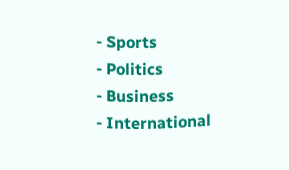- Sports
- Politics
- Business
- International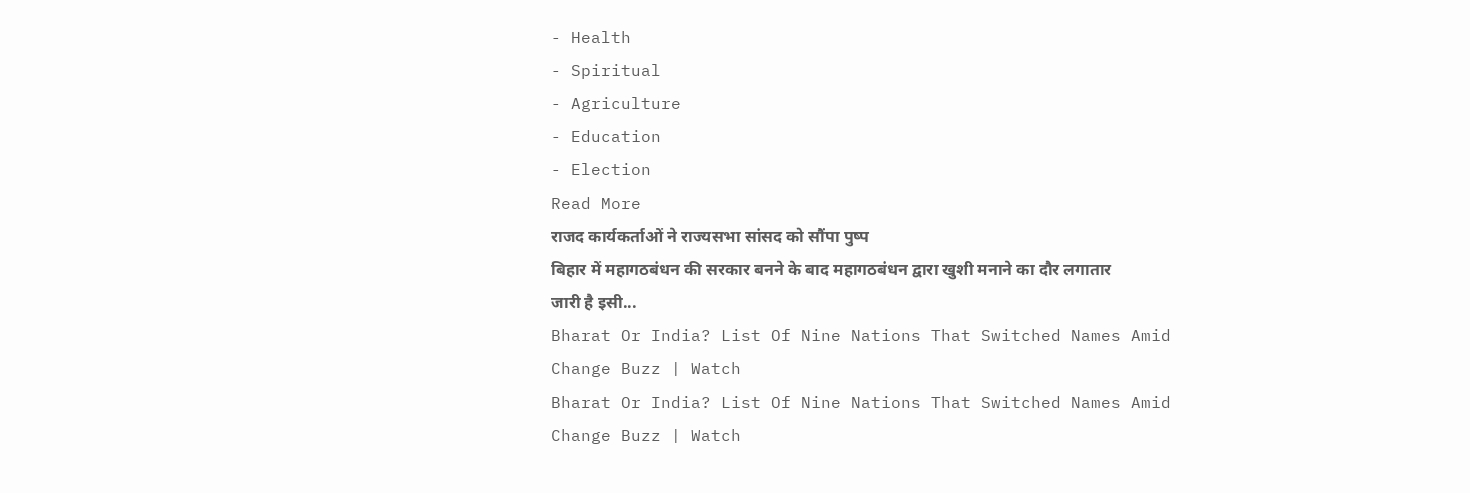- Health
- Spiritual
- Agriculture
- Education
- Election
Read More
राजद कार्यकर्ताओं ने राज्यसभा सांसद को सौंपा पुष्प
बिहार में महागठबंधन की सरकार बनने के बाद महागठबंधन द्वारा खुशी मनाने का दौर लगातार जारी है इसी...
Bharat Or India? List Of Nine Nations That Switched Names Amid Change Buzz | Watch
Bharat Or India? List Of Nine Nations That Switched Names Amid Change Buzz | Watch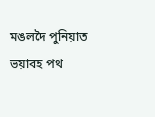মঙলদৈ পুনিয়াত ভয়াবহ পথ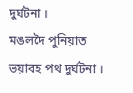দুৰ্ঘটনা ।
মঙলদৈ পুনিয়াত ভয়াবহ পথ দুৰ্ঘটনা ।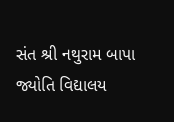સંત શ્રી નથુરામ બાપા જ્યોતિ વિદ્યાલય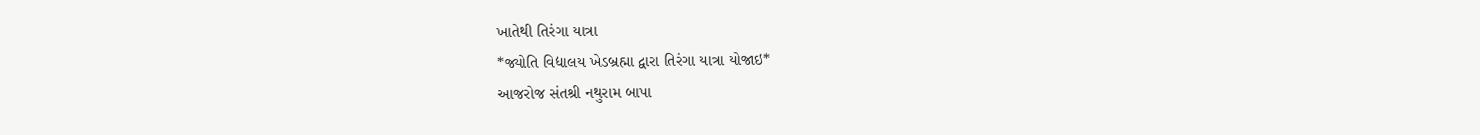ખાતેથી તિરંગા યાત્રા
*જ્યોતિ વિદ્યાલય ખેડબ્રહ્મા દ્વારા તિરંગા યાત્રા યોજાઇ*
આજરોજ સંતશ્રી નથુરામ બાપા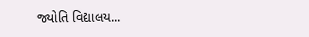જ્યોતિ વિદ્યાલય...